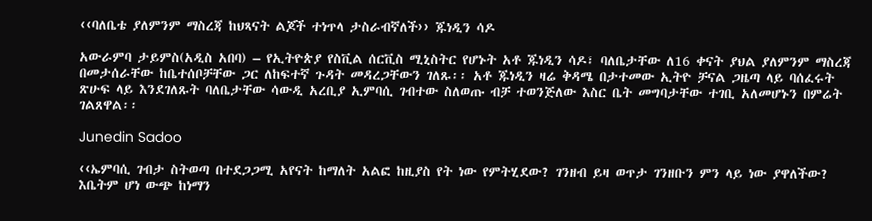‹‹ባለቤቴ ያለምንም ማስረጃ ከህጻናት ልጆች ተነጥላ ታስራብኛለች›› ጁነዲን ሳዶ

አውራምባ ታይምስ(አዲስ አበባ) – የኢትዮጵያ የስቪል ሰርቪስ ሚኒስትር የሆኑት አቶ ጁነዲን ሳዶ፣ ባለቤታቸው ለ16 ቀናት ያህል ያለምንም ማስረጃ በመታሰራቸው ከቤተሰቦቻቸው ጋር ለከፍተኛ ጉዳት መዳረጋቸውን ገለጹ፡፡ አቶ ጁነዲን ዛሬ ቅዳሜ በታተመው ኢትዮ ቻናል ጋዜጣ ላይ ባሰፈሩት ጽሁፍ ላይ እንደገለጹት ባለቤታቸው ሳውዲ አረቢያ ኢምባሲ ገብተው ስለወጡ ብቻ ተወንጅለው እስር ቤት መግባታቸው ተገቢ አለመሆኑን በምሬት ገልጸዋል፡፡

Junedin Sadoo

‹‹ኤምባሲ ገብታ ስትወጣ በተደጋጋሚ አየናት ከማለት አልፎ ከዚያስ የት ነው የምትሂደው? ገንዘብ ይዛ ወጥታ ገንዘቡን ምን ላይ ነው ያዋለችው? እቤትም ሆነ ውጭ ከነማን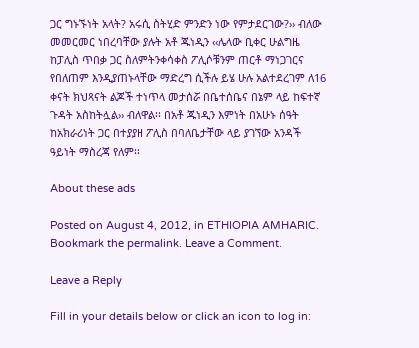ጋር ግኑኙነት አላት? አሩሲ ስትሂድ ምንድን ነው የምታደርገው?›› ብለው መመርመር ነበረባቸው ያሉት አቶ ጁነዲን ‹‹ሌላው ቢቀር ሁልግዜ ከፓሊስ ጥበቃ ጋር ስለምትንቀሳቀስ ፖሊሶቹንም ጠርቶ ማነጋገርና የበለጠም እንዲያጠኑላቸው ማድረግ ሲችሉ ይሄ ሁሉ አልተደረገም ለ16 ቀናት ክህጻናት ልጆች ተነጥላ መታሰሯ በቤተሰቤና በኔም ላይ ከፍተኛ ጉዳት አስከትሏል›› ብለዋል፡፡ በአቶ ጁነዲን እምነት በአሁኑ ሰዓት ከአክራሪነት ጋር በተያያዘ ፖሊስ በባለቤታቸው ላይ ያገኘው አንዳች ዓይነት ማስረጃ የለም፡፡

About these ads

Posted on August 4, 2012, in ETHIOPIA AMHARIC. Bookmark the permalink. Leave a Comment.

Leave a Reply

Fill in your details below or click an icon to log in: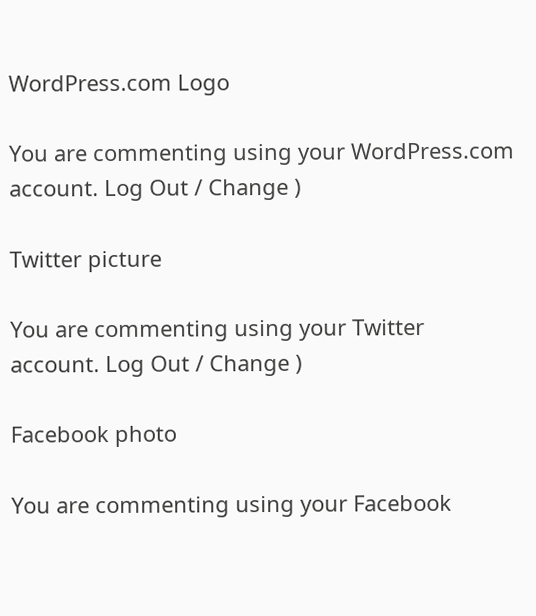WordPress.com Logo

You are commenting using your WordPress.com account. Log Out / Change )

Twitter picture

You are commenting using your Twitter account. Log Out / Change )

Facebook photo

You are commenting using your Facebook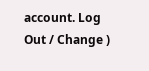account. Log Out / Change )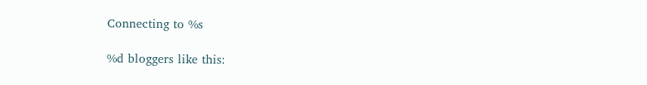Connecting to %s

%d bloggers like this: